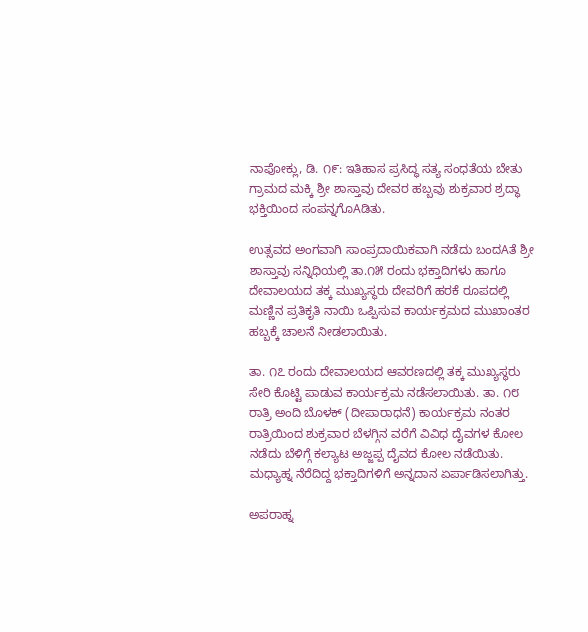ನಾಪೋಕ್ಲು, ಡಿ. ೧೯: ಇತಿಹಾಸ ಪ್ರಸಿದ್ಧ ಸತ್ಯ ಸಂಧತೆಯ ಬೇತು ಗ್ರಾಮದ ಮಕ್ಕಿ ಶ್ರೀ ಶಾಸ್ತಾವು ದೇವರ ಹಬ್ಬವು ಶುಕ್ರವಾರ ಶ್ರದ್ಧಾ ಭಕ್ತಿಯಿಂದ ಸಂಪನ್ನಗೊAಡಿತು.

ಉತ್ಸವದ ಅಂಗವಾಗಿ ಸಾಂಪ್ರದಾಯಿಕವಾಗಿ ನಡೆದು ಬಂದAತೆ ಶ್ರೀ ಶಾಸ್ತಾವು ಸನ್ನಿಧಿಯಲ್ಲಿ ತಾ.೧೫ ರಂದು ಭಕ್ತಾದಿಗಳು ಹಾಗೂ ದೇವಾಲಯದ ತಕ್ಕ ಮುಖ್ಯಸ್ಥರು ದೇವರಿಗೆ ಹರಕೆ ರೂಪದಲ್ಲಿ ಮಣ್ಣಿನ ಪ್ರತಿಕೃತಿ ನಾಯಿ ಒಪ್ಪಿಸುವ ಕಾರ್ಯಕ್ರಮದ ಮುಖಾಂತರ ಹಬ್ಬಕ್ಕೆ ಚಾಲನೆ ನೀಡಲಾಯಿತು.

ತಾ. ೧೭ ರಂದು ದೇವಾಲಯದ ಆವರಣದಲ್ಲಿ ತಕ್ಕ ಮುಖ್ಯಸ್ಥರು ಸೇರಿ ಕೊಟ್ಟಿ ಪಾಡುವ ಕಾರ್ಯಕ್ರಮ ನಡೆಸಲಾಯಿತು. ತಾ. ೧೮ ರಾತ್ರಿ ಅಂದಿ ಬೊಳಕ್ (ದೀಪಾರಾಧನೆ) ಕಾರ್ಯಕ್ರಮ ನಂತರ ರಾತ್ರಿಯಿಂದ ಶುಕ್ರವಾರ ಬೆಳಗ್ಗಿನ ವರೆಗೆ ವಿವಿಧ ದೈವಗಳ ಕೋಲ ನಡೆದು ಬೆಳಿಗ್ಗೆ ಕಲ್ಯಾಟ ಅಜ್ಜಪ್ಪ ದೈವದ ಕೋಲ ನಡೆಯಿತು. ಮಧ್ಯಾಹ್ನ ನೆರೆದಿದ್ದ ಭಕ್ತಾದಿಗಳಿಗೆ ಅನ್ನದಾನ ಏರ್ಪಾಡಿಸಲಾಗಿತ್ತು.

ಅಪರಾಹ್ನ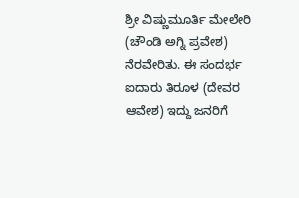ಶ್ರೀ ವಿಷ್ಣುಮೂರ್ತಿ ಮೇಲೇರಿ (ಚೌಂಡಿ ಅಗ್ನಿ ಪ್ರವೇಶ) ನೆರವೇರಿತು. ಈ ಸಂದರ್ಭ ಐದಾರು ತಿರೂಳ (ದೇವರ ಆವೇಶ) ಇದ್ದು ಜನರಿಗೆ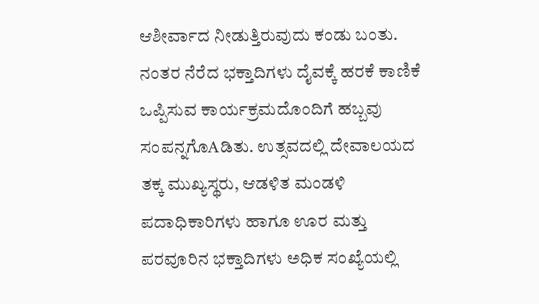ಆಶೀರ್ವಾದ ನೀಡುತ್ತಿರುವುದು ಕಂಡು ಬಂತು. ನಂತರ ನೆರೆದ ಭಕ್ತಾದಿಗಳು ದೈವಕ್ಕೆ ಹರಕೆ ಕಾಣಿಕೆ ಒಪ್ಪಿಸುವ ಕಾರ್ಯಕ್ರಮದೊಂದಿಗೆ ಹಬ್ಬವು ಸಂಪನ್ನಗೊAಡಿತು. ಉತ್ಸವದಲ್ಲಿ ದೇವಾಲಯದ ತಕ್ಕ ಮುಖ್ಯಸ್ಥರು, ಆಡಳಿತ ಮಂಡಳಿ ಪದಾಧಿಕಾರಿಗಳು ಹಾಗೂ ಊರ ಮತ್ತು ಪರವೂರಿನ ಭಕ್ತಾದಿಗಳು ಅಧಿಕ ಸಂಖ್ಯೆಯಲ್ಲಿ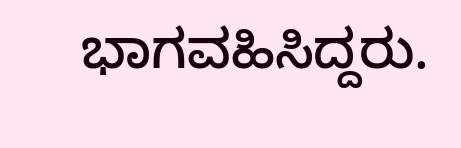ಭಾಗವಹಿಸಿದ್ದರು.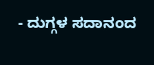- ದುಗ್ಗಳ ಸದಾನಂದ